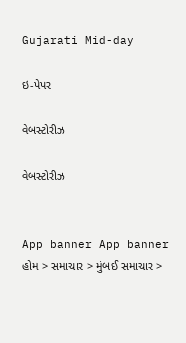Gujarati Mid-day

ઇ-પેપર

વેબસ્ટોરીઝ

વેબસ્ટોરીઝ


App banner App banner
હોમ > સમાચાર > મુંબઈ સમાચાર >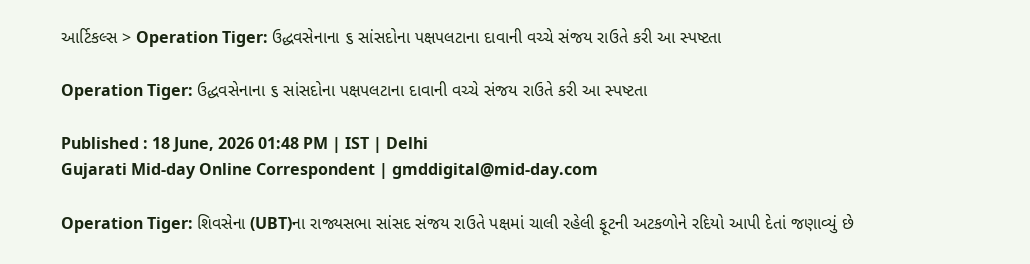આર્ટિકલ્સ > Operation Tiger: ઉદ્ધવસેનાના ૬ સાંસદોના પક્ષપલટાના દાવાની વચ્ચે સંજય રાઉતે કરી આ સ્પષ્ટતા

Operation Tiger: ઉદ્ધવસેનાના ૬ સાંસદોના પક્ષપલટાના દાવાની વચ્ચે સંજય રાઉતે કરી આ સ્પષ્ટતા

Published : 18 June, 2026 01:48 PM | IST | Delhi
Gujarati Mid-day Online Correspondent | gmddigital@mid-day.com

Operation Tiger: શિવસેના (UBT)ના રાજ્યસભા સાંસદ સંજય રાઉતે પક્ષમાં ચાલી રહેલી ફૂટની અટકળોને રદિયો આપી દેતાં જણાવ્યું છે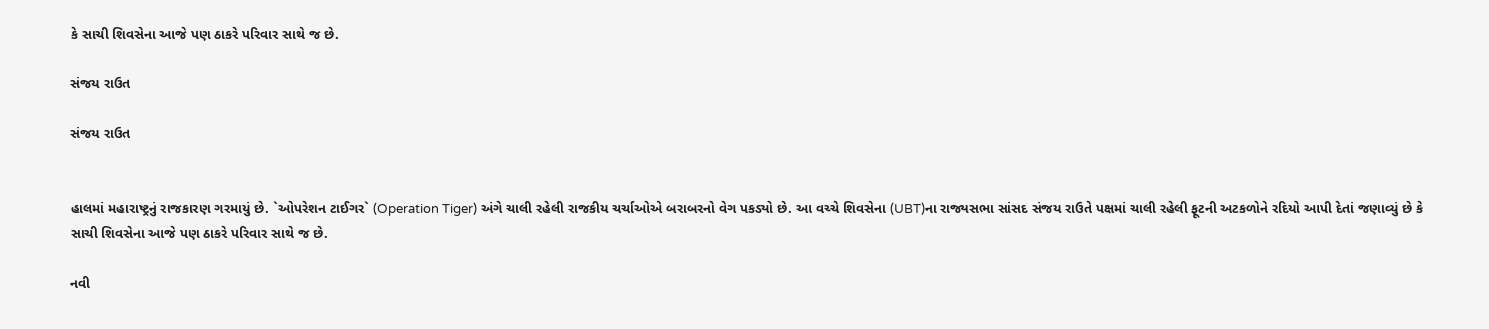કે સાચી શિવસેના આજે પણ ઠાકરે પરિવાર સાથે જ છે.

સંજય રાઉત

સંજય રાઉત


હાલમાં મહારાષ્ટ્રનું રાજકારણ ગરમાયું છે. `ઓપરેશન ટાઈગર` (Operation Tiger) અંગે ચાલી રહેલી રાજકીય ચર્ચાઓએ બરાબરનો વેગ પકડ્યો છે. આ વચ્ચે શિવસેના (UBT)ના રાજ્યસભા સાંસદ સંજય રાઉતે પક્ષમાં ચાલી રહેલી ફૂટની અટકળોને રદિયો આપી દેતાં જણાવ્યું છે કે સાચી શિવસેના આજે પણ ઠાકરે પરિવાર સાથે જ છે.

નવી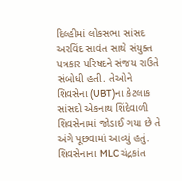દિલ્હીમાં લોકસભા સાંસદ અરવિંદ સાવંત સાથે સંયુક્ત પત્રકાર પરિષદને સંજય રાઉતે સંબોધી હતી. તેઓને શિવસેના (UBT)ના કેટલાક સાંસદો એકનાથ શિંદેવાળી શિવસેનામાં જોડાઈ ગયા છે તે અંગે પૂછવામાં આવ્યું હતું. શિવસેનાના MLC ચંદ્રકાંત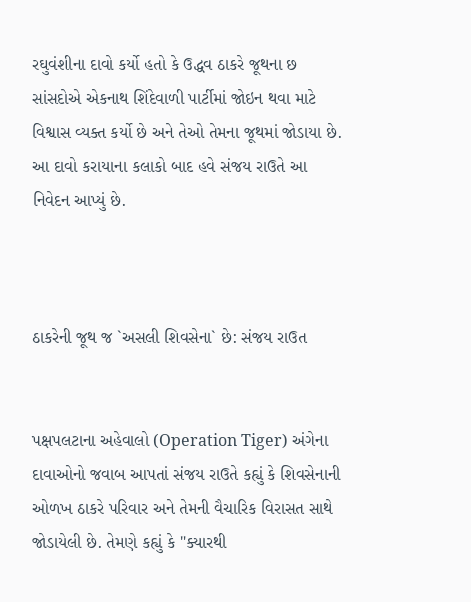રઘુવંશીના દાવો કર્યો હતો કે ઉદ્ધવ ઠાકરે જૂથના છ સાંસદોએ એકનાથ શિંદેવાળી પાર્ટીમાં જોઇન થવા માટે વિશ્વાસ વ્યક્ત કર્યો છે અને તેઓ તેમના જૂથમાં જોડાયા છે. આ દાવો કરાયાના કલાકો બાદ હવે સંજય રાઉતે આ નિવેદન આપ્યું છે.



ઠાકરેની જૂથ જ `અસલી શિવસેના` છે: સંજય રાઉત


પક્ષપલટાના અહેવાલો (Operation Tiger) અંગેના દાવાઓનો જવાબ આપતાં સંજય રાઉતે કહ્યું કે શિવસેનાની ઓળખ ઠાકરે પરિવાર અને તેમની વૈચારિક વિરાસત સાથે જોડાયેલી છે. તેમણે કહ્યું કે "ક્યારથી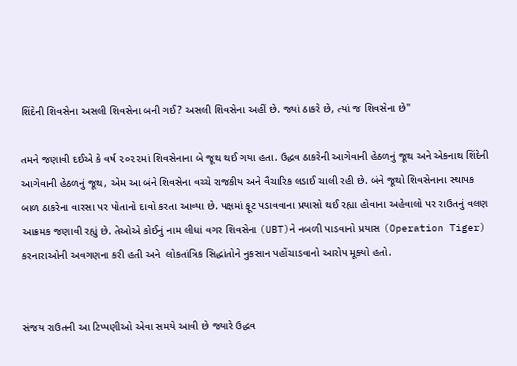શિંદેની શિવસેના અસલી શિવસેના બની ગઈ? અસલી શિવસેના અહીં છે. જ્યાં ઠાકરે છે, ત્યાં જ શિવસેના છે"

તમને જણાવી દઈએ કે વર્ષ ૨૦૨૨માં શિવસેનાના બે જૂથ થઈ ગયા હતા. ઉદ્ધવ ઠાકરેની આગેવાની હેઠળનું જૂથ અને એકનાથ શિંદેની આગેવાની હેઠળનું જૂથ, એમ આ બંને શિવસેના વચ્ચે રાજકીય અને વૈચારિક લડાઈ ચાલી રહી છે. બંને જૂથો શિવસેનાના સ્થાપક બાળ ઠાકરેના વારસા પર પોતાનો દાવો કરતા આવ્યા છે. પક્ષમાં ફૂટ પડાવવાના પ્રયાસો થઈ રહ્યા હોવાના અહેવાલો પર રાઉતનું વલણ આક્રમક જણાવી રહ્યું છે. તેઓએ કોઈનું નામ લીધાં વગર શિવસેના (UBT)ને નબળી પાડવાનો પ્રયાસ (Operation Tiger) કરનારાઓની અવગણના કરી હતી અને  લોકતાંત્રિક સિદ્ધાંતોને નુકસાન પહોંચાડવાનો આરોપ મૂક્યો હતો.


સંજય રાઉતની આ ટિપ્પણીઓ એવા સમયે આવી છે જ્યારે ઉદ્ધવ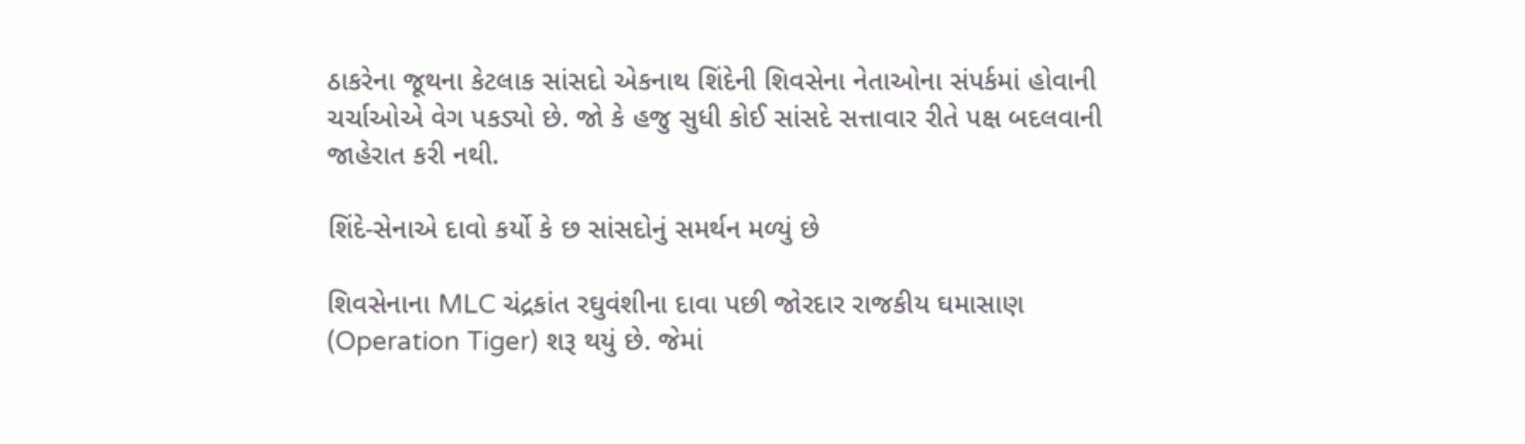ઠાકરેના જૂથના કેટલાક સાંસદો એકનાથ શિંદેની શિવસેના નેતાઓના સંપર્કમાં હોવાની ચર્ચાઓએ વેગ પકડ્યો છે. જો કે હજુ સુધી કોઈ સાંસદે સત્તાવાર રીતે પક્ષ બદલવાની જાહેરાત કરી નથી.

શિંદે-સેનાએ દાવો કર્યો કે છ સાંસદોનું સમર્થન મળ્યું છે

શિવસેનાના MLC ચંદ્રકાંત રઘુવંશીના દાવા પછી જોરદાર રાજકીય ઘમાસાણ (Operation Tiger) શરૂ થયું છે. જેમાં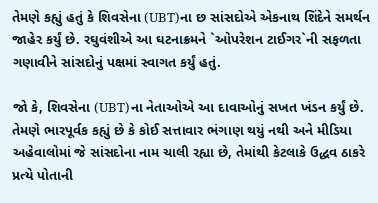તેમણે કહ્યું હતું કે શિવસેના (UBT)ના છ સાંસદોએ એકનાથ શિંદેને સમર્થન જાહેર કર્યું છે. રઘુવંશીએ આ ઘટનાક્રમને `ઓપરેશન ટાઈગર`ની સફળતા ગણાવીને સાંસદોનું પક્ષમાં સ્વાગત કર્યું હતું.

જો કે, શિવસેના (UBT)ના નેતાઓએ આ દાવાઓનું સખત ખંડન કર્યું છે. તેમણે ભારપૂર્વક કહ્યું છે કે કોઈ સત્તાવાર ભંગાણ થયું નથી અને મીડિયા અહેવાલોમાં જે સાંસદોના નામ ચાલી રહ્યા છે, તેમાંથી કેટલાકે ઉદ્ધવ ઠાકરે પ્રત્યે પોતાની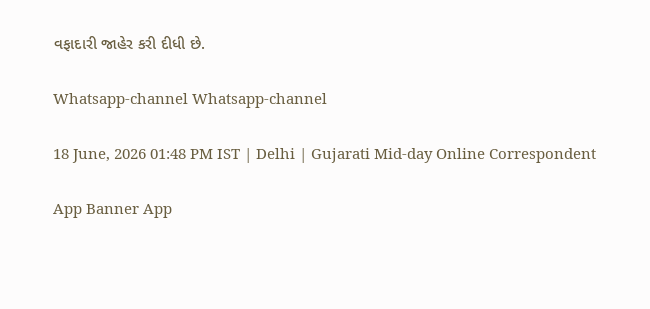વફાદારી જાહેર કરી દીધી છે.

Whatsapp-channel Whatsapp-channel

18 June, 2026 01:48 PM IST | Delhi | Gujarati Mid-day Online Correspondent

App Banner App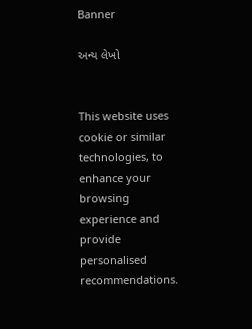Banner

અન્ય લેખો


This website uses cookie or similar technologies, to enhance your browsing experience and provide personalised recommendations.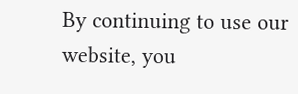By continuing to use our website, you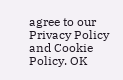agree to our Privacy Policy and Cookie Policy. OK